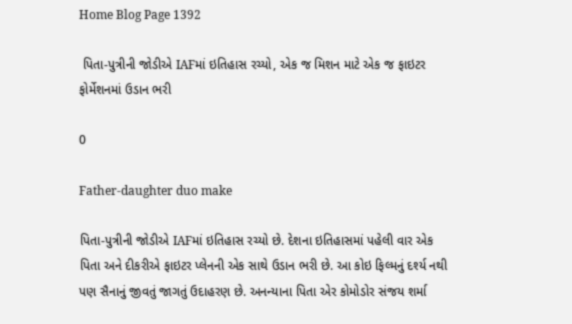Home Blog Page 1392

 પિતા-પુત્રીની જોડીએ IAFમાં ઇતિહાસ રચ્યો, એક જ મિશન માટે એક જ ફાઇટર ફોર્મેશનમાં ઉડાન ભરી

0

Father-daughter duo make

પિતા-પુત્રીની જોડીએ IAFમાં ઇતિહાસ રચ્યો છે. દેશના ઇતિહાસમાં પહેલી વાર એક પિતા અને દીકરીએ ફાઇટર પ્લેનની એક સાથે ઉડાન ભરી છે. આ કોઇ ફિલ્મનું દર્શ્ય નથી પણ સૈનાનું જીવતું જાગતું ઉદાહરણ છે. અનન્યાના પિતા એર કોમોડોર સંજય શર્મા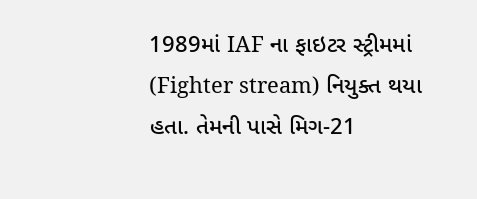1989માં IAF ના ફાઇટર સ્ટ્રીમમાં (Fighter stream) નિયુક્ત થયા હતા. તેમની પાસે મિગ-21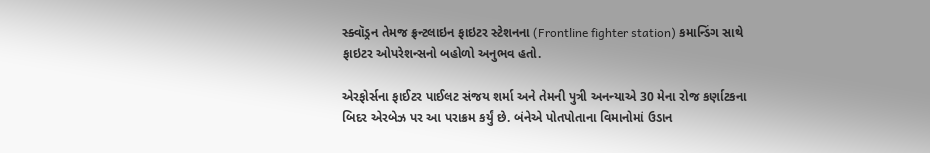સ્ક્વૉડ્રન તેમજ ફ્રન્ટલાઇન ફાઇટર સ્ટેશનના (Frontline fighter station) કમાન્ડિંગ સાથે ફાઇટર ઓપરેશન્સનો બહોળો અનુભવ હતો.

એરફોર્સના ફાઈટર પાઈલટ સંજય શર્મા અને તેમની પુત્રી અનન્યાએ 30 મેના રોજ કર્ણાટકના બિદર એરબેઝ પર આ પરાક્રમ કર્યું છે. બંનેએ પોતપોતાના વિમાનોમાં ઉડાન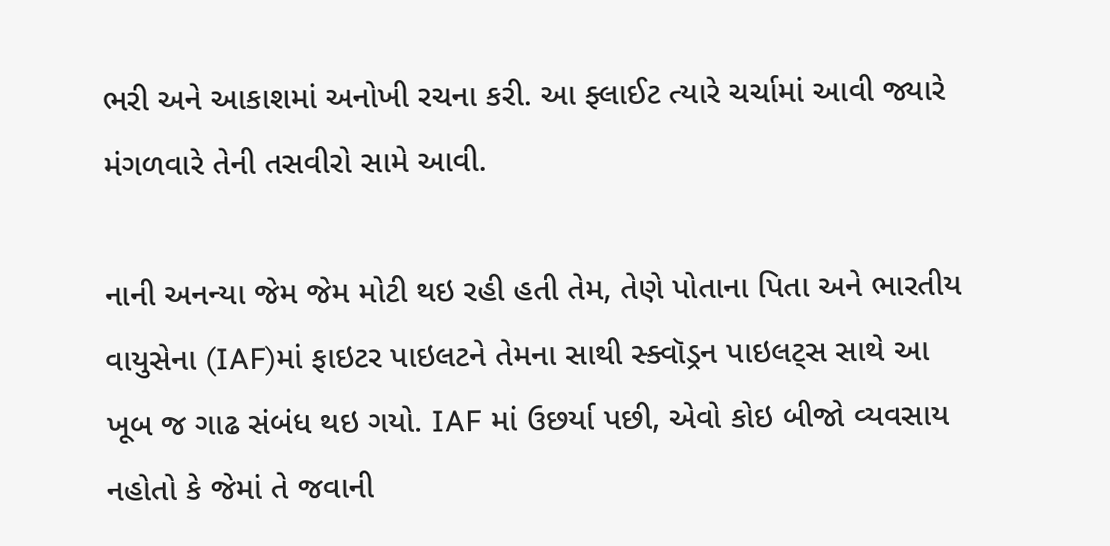ભરી અને આકાશમાં અનોખી રચના કરી. આ ફ્લાઈટ ત્યારે ચર્ચામાં આવી જ્યારે મંગળવારે તેની તસવીરો સામે આવી.

નાની અનન્યા જેમ જેમ મોટી થઇ રહી હતી તેમ, તેણે પોતાના પિતા અને ભારતીય વાયુસેના (IAF)માં ફાઇટર પાઇલટને તેમના સાથી સ્ક્વૉડ્રન પાઇલટ્સ સાથે આ ખૂબ જ ગાઢ સંબંધ થઇ ગયો. IAF માં ઉછર્યા પછી, એવો કોઇ બીજો વ્યવસાય નહોતો કે જેમાં તે જવાની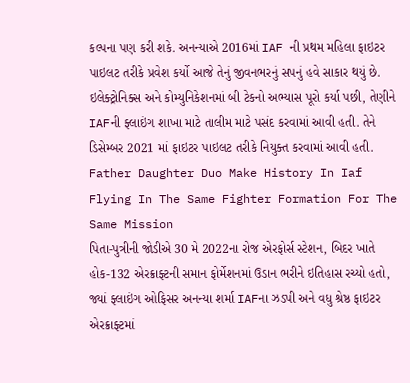કલ્પના પણ કરી શકે. અનન્યાએ 2016માં IAF ની પ્રથમ મહિલા ફાઇટર પાઇલટ તરીકે પ્રવેશ કર્યો આજે તેનું જીવનભરનું સપનું હવે સાકાર થયું છે. ઇલેક્ટ્રોનિક્સ અને કોમ્યુનિકેશનમાં બી ટેકનો અભ્યાસ પૂરો કર્યા પછી, તેણીને IAFની ફ્લાઇંગ શાખા માટે તાલીમ માટે પસંદ કરવામાં આવી હતી. તેને ડિસેમ્બર 2021 માં ફાઇટર પાઇલટ તરીકે નિયુક્ત કરવામાં આવી હતી.
Father Daughter Duo Make History In Iaf Flying In The Same Fighter Formation For The Same Mission
પિતા-પુત્રીની જોડીએ 30 મે 2022ના રોજ એરફોર્સ સ્ટેશન, બિદર ખાતે હોક-132 એરક્રાફ્ટની સમાન ફોર્મેશનમાં ઉડાન ભરીને ઇતિહાસ રચ્યો હતો, જ્યાં ફ્લાઇંગ ઓફિસર અનન્યા શર્મા IAFના ઝડપી અને વધુ શ્રેષ્ઠ ફાઇટર એરક્રાફ્ટમાં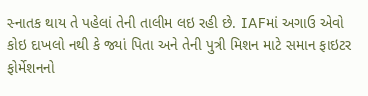સ્નાતક થાય તે પહેલાં તેની તાલીમ લઇ રહી છે. IAFમાં અગાઉ એવો કોઇ દાખલો નથી કે જ્યાં પિતા અને તેની પુત્રી મિશન માટે સમાન ફાઇટર ફોર્મેશનનો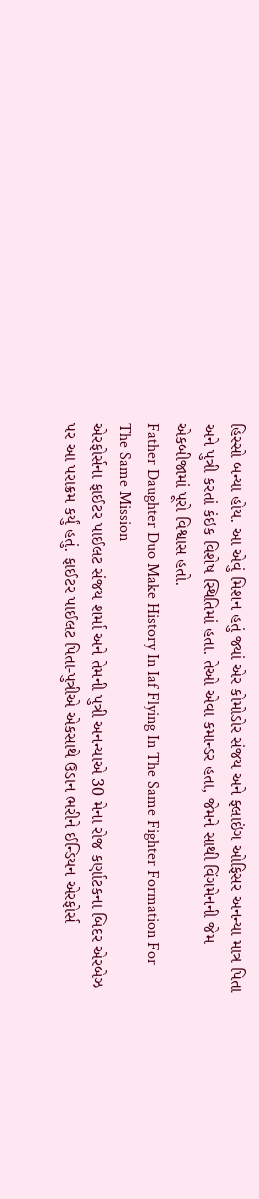હિસ્સો બન્યા હોય. આ એવું મિશન હતું જ્યાં એર કોમોડોર સંજય અને ફ્લાઇંગ ઓફિસર અનન્યા માત્ર પિતા અને પુત્રી કરતાં કંઇક વિશેષ સ્થિતિમાં હતા. તેઓ એવા કમાન્ડર હતા, જેમને સાથી વિંગમેનની જેમ એકબીજામાં પૂરો વિશ્વાસ હતો.
Father Daughter Duo Make History In Iaf Flying In The Same Fighter Formation For The Same Mission
એરફોર્સના ફાઈટર પાઈલટ સંજય શર્મા અને તેમની પુત્રી અનન્યાએ 30 મેના રોજ કર્ણાટકના બિદર એરબેઝ પર આ પરાક્રમ કર્યું હતું. ફાઈટર પાઈલટ પિતા-પુત્રીએ એકસાથે ઉડાન ભરીને ઈન્ડિયન એરફોર્સ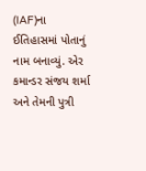(IAF)ના ઈતિહાસમાં પોતાનું નામ બનાવ્યું. એર કમાન્ડર સંજય શર્મા અને તેમની પુત્રી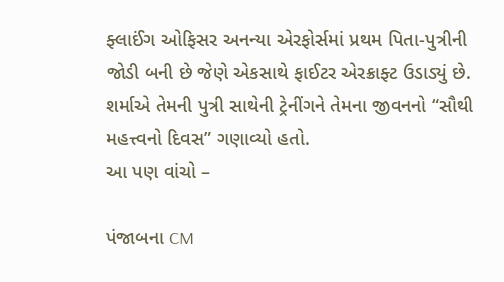ફ્લાઈંગ ઓફિસર અનન્યા એરફોર્સમાં પ્રથમ પિતા-પુત્રીની જોડી બની છે જેણે એકસાથે ફાઈટર એરક્રાફ્ટ ઉડાડ્યું છે. શર્માએ તેમની પુત્રી સાથેની ટ્રેનીંગને તેમના જીવનનો “સૌથી મહત્ત્વનો દિવસ” ગણાવ્યો હતો.
આ પણ વાંચો –

પંજાબના CM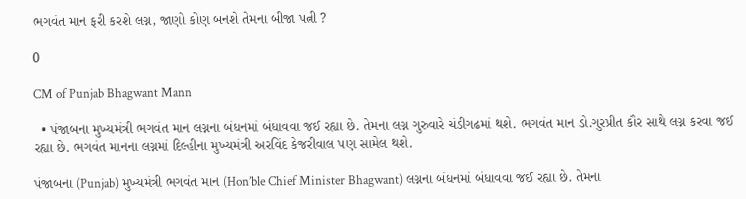ભગવંત માન ફરી કરશે લગ્ન, જાણો કોણ બનશે તેમના બીજા પત્ની ?

0

CM of Punjab Bhagwant Mann

  • પંજાબના મુખ્યમંત્રી ભગવંત માન લગ્નના બંધનમાં બંધાવવા જઈ રહ્યા છે. તેમના લગ્ન ગુરુવારે ચંડીગઢમાં થશે. ભગવંત માન ડો.ગુરપ્રીત કૌર સાથે લગ્ન કરવા જઈ રહ્યા છે. ભગવંત માનના લગ્નમાં દિલ્હીના મુખ્યમંત્રી અરવિંદ કેજરીવાલ પણ સામેલ થશે.

પંજાબના (Punjab) મુખ્યમંત્રી ભગવંત માન (Hon’ble Chief Minister Bhagwant) લગ્નના બંધનમાં બંધાવવા જઈ રહ્યા છે. તેમના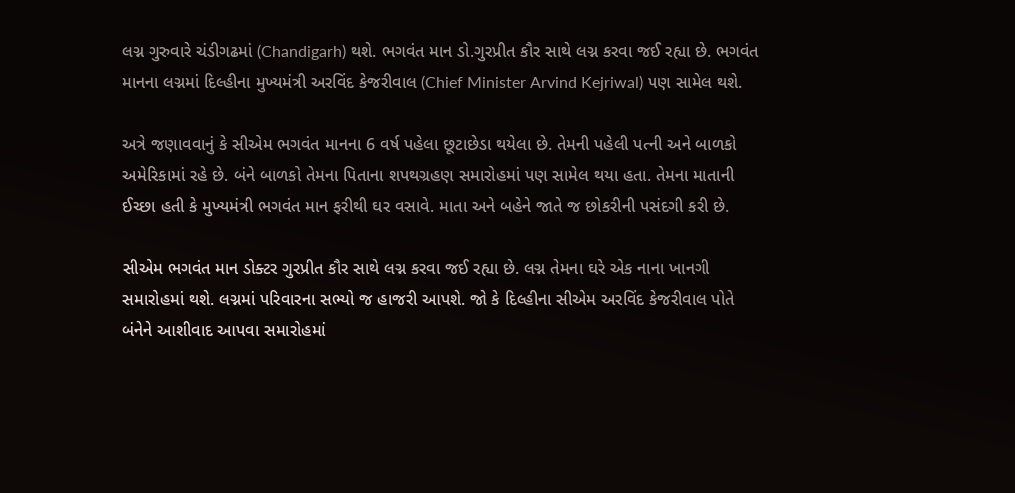લગ્ન ગુરુવારે ચંડીગઢમાં (Chandigarh) થશે. ભગવંત માન ડો.ગુરપ્રીત કૌર સાથે લગ્ન કરવા જઈ રહ્યા છે. ભગવંત માનના લગ્નમાં દિલ્હીના મુખ્યમંત્રી અરવિંદ કેજરીવાલ (Chief Minister Arvind Kejriwal) પણ સામેલ થશે.

અત્રે જણાવવાનું કે સીએમ ભગવંત માનના 6 વર્ષ પહેલા છૂટાછેડા થયેલા છે. તેમની પહેલી પત્ની અને બાળકો અમેરિકામાં રહે છે. બંને બાળકો તેમના પિતાના શપથગ્રહણ સમારોહમાં પણ સામેલ થયા હતા. તેમના માતાની ઈચ્છા હતી કે મુખ્યમંત્રી ભગવંત માન ફરીથી ઘર વસાવે. માતા અને બહેને જાતે જ છોકરીની પસંદગી કરી છે.

સીએમ ભગવંત માન ડોક્ટર ગુરપ્રીત કૌર સાથે લગ્ન કરવા જઈ રહ્યા છે. લગ્ન તેમના ઘરે એક નાના ખાનગી સમારોહમાં થશે. લગ્નમાં પરિવારના સભ્યો જ હાજરી આપશે. જો કે દિલ્હીના સીએમ અરવિંદ કેજરીવાલ પોતે બંનેને આશીવાદ આપવા સમારોહમાં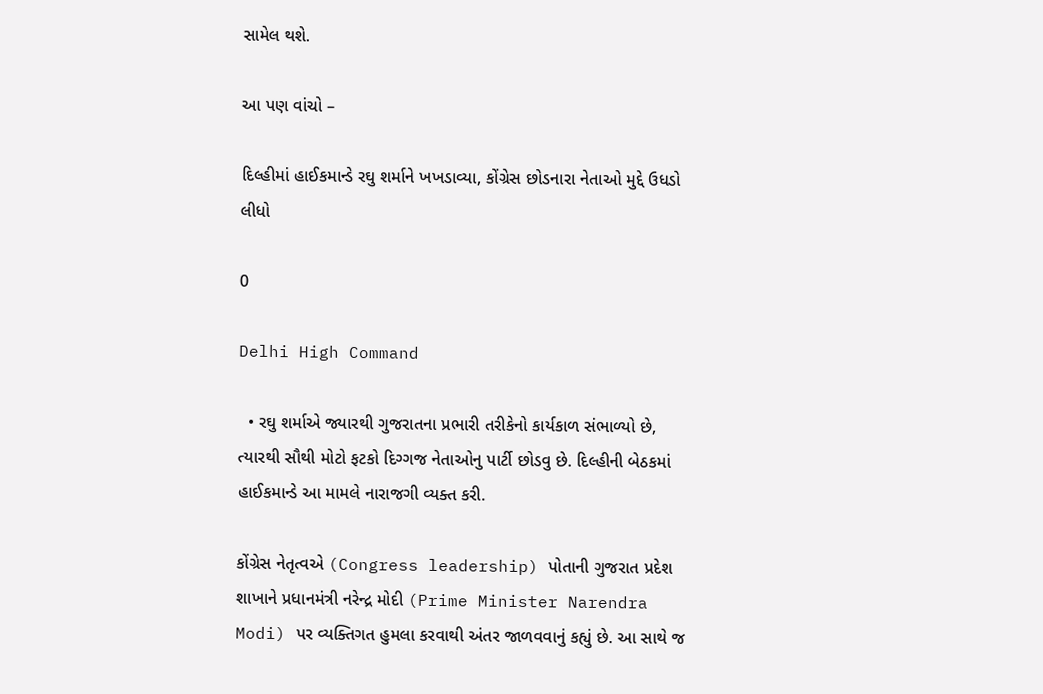સામેલ થશે.

આ પણ વાંચો –

દિલ્હીમાં હાઈકમાન્ડે રઘુ શર્માને ખખડાવ્યા, કોંગ્રેસ છોડનારા નેતાઓ મુદ્દે ઉધડો લીધો

0

Delhi High Command

  • રઘુ શર્માએ જ્યારથી ગુજરાતના પ્રભારી તરીકેનો કાર્યકાળ સંભાળ્યો છે, ત્યારથી સૌથી મોટો ફટકો દિગ્ગજ નેતાઓનુ પાર્ટી છોડવુ છે. દિલ્હીની બેઠકમાં હાઈકમાન્ડે આ મામલે નારાજગી વ્યક્ત કરી.

કોંગ્રેસ નેતૃત્વએ (Congress leadership) પોતાની ગુજરાત પ્રદેશ શાખાને પ્રધાનમંત્રી નરેન્દ્ર મોદી (Prime Minister Narendra Modi) પર વ્યક્તિગત હુમલા કરવાથી અંતર જાળવવાનું કહ્યું છે. આ સાથે જ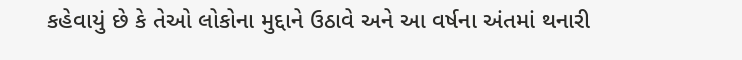કહેવાયું છે કે તેઓ લોકોના મુદ્દાને ઉઠાવે અને આ વર્ષના અંતમાં થનારી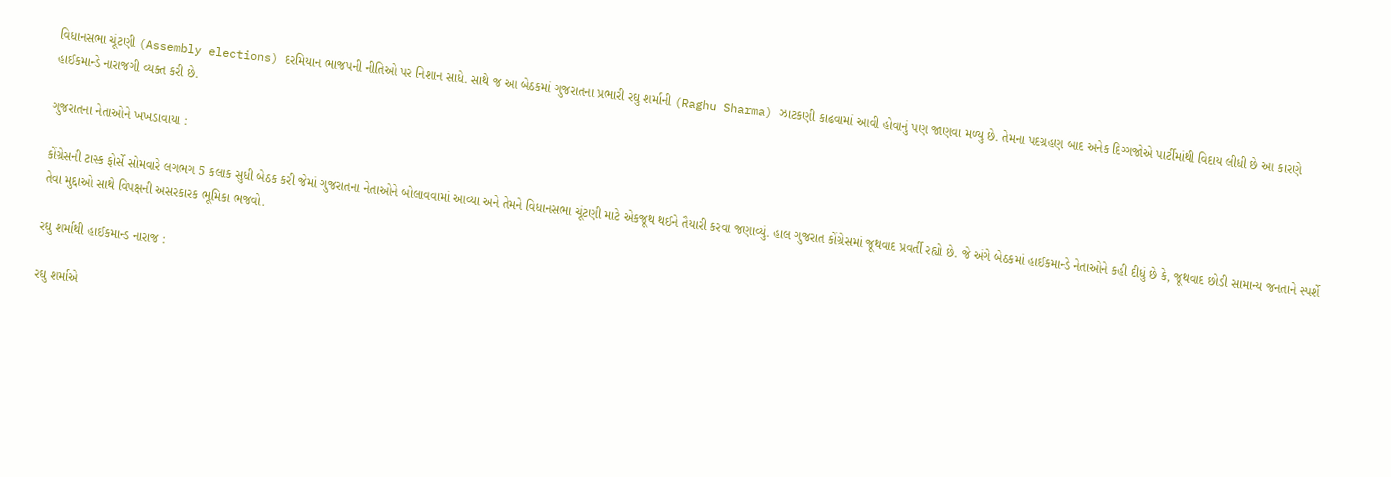વિધાનસભા ચૂંટણી (Assembly elections) દરમિયાન ભાજપની નીતિઓ પર નિશાન સાધે. સાથે જ આ બેઠકમાં ગુજરાતના પ્રભારી રઘુ શર્માની (Raghu Sharma) ઝાટકણી કાઢવામાં આવી હોવાનું પણ જાણવા મળ્યુ છે. તેમના પદગ્રહણ બાદ અનેક દિગ્ગજોએ પાર્ટીમાંથી વિદાય લીધી છે આ કારણે હાઈકમાન્ડે નારાજગી વ્યક્ત કરી છે.

ગુજરાતના નેતાઓને ખખડાવાયા :

કોંગ્રેસની ટાસ્ક ફોર્સે સોમવારે લગભગ 5 કલાક સુધી બેઠક કરી જેમાં ગુજરાતના નેતાઓને બોલાવવામાં આવ્યા અને તેમને વિધાનસભા ચૂંટણી માટે એકજૂથ થઈને તૈયારી કરવા જણાવ્યું. હાલ ગુજરાત કોંગ્રેસમાં જૂથવાદ પ્રવર્તી રહ્યો છે. જે અંગે બેઠકમાં હાઈકમાન્ડે નેતાઓને કહી દીધું છે કે, જૂથવાદ છોડી સામાન્ય જનતાને સ્પર્શે તેવા મુદ્દાઓ સાથે વિપક્ષની અસરકારક ભૂમિકા ભજવો.

રઘુ શર્માથી હાઈકમાન્ડ નારાજ :

રઘુ શર્માએ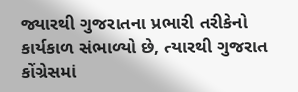જ્યારથી ગુજરાતના પ્રભારી તરીકેનો કાર્યકાળ સંભાળ્યો છે, ત્યારથી ગુજરાત કોંગ્રેસમાં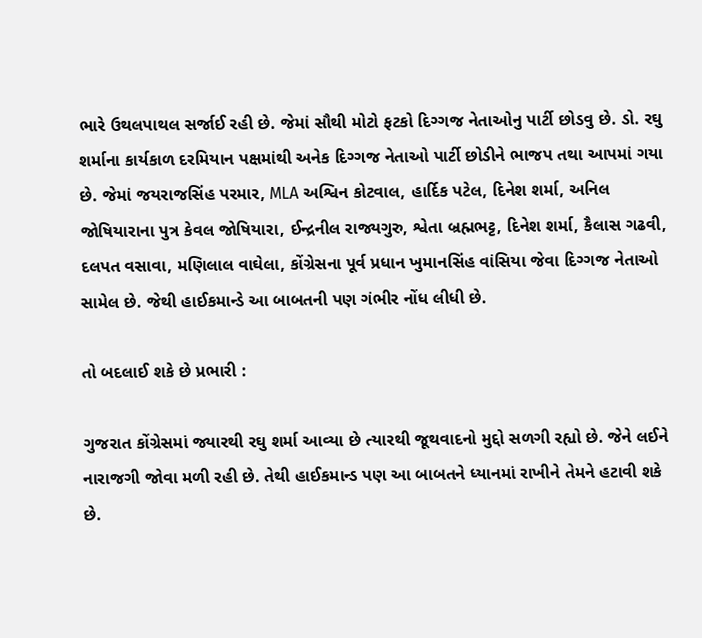ભારે ઉથલપાથલ સર્જાઈ રહી છે. જેમાં સૌથી મોટો ફટકો દિગ્ગજ નેતાઓનુ પાર્ટી છોડવુ છે. ડો. રઘુ શર્માના કાર્યકાળ દરમિયાન પક્ષમાંથી અનેક દિગ્ગજ નેતાઓ પાર્ટી છોડીને ભાજપ તથા આપમાં ગયા છે. જેમાં જયરાજસિંહ પરમાર, MLA અશ્વિન કોટવાલ, હાર્દિક પટેલ, દિનેશ શર્મા, અનિલ જોષિયારાના પુત્ર કેવલ જોષિયારા, ઈન્દ્રનીલ રાજ્યગુરુ, શ્વેતા બ્રહ્મભટ્ટ, દિનેશ શર્મા, કૈલાસ ગઢવી, દલપત વસાવા, મણિલાલ વાઘેલા, કોંગ્રેસના પૂર્વ પ્રધાન ખુમાનસિંહ વાંસિયા જેવા દિગ્ગજ નેતાઓ સામેલ છે. જેથી હાઈકમાન્ડે આ બાબતની પણ ગંભીર નોંધ લીધી છે.

તો બદલાઈ શકે છે પ્રભારી :

ગુજરાત કોંગ્રેસમાં જ્યારથી રઘુ શર્મા આવ્યા છે ત્યારથી જૂથવાદનો મુદ્દો સળગી રહ્યો છે. જેને લઈને નારાજગી જોવા મળી રહી છે. તેથી હાઈકમાન્ડ પણ આ બાબતને ધ્યાનમાં રાખીને તેમને હટાવી શકે છે.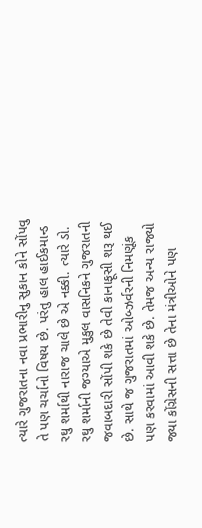ત્યારે ગુજરાતના નવા પ્રભારીનુ સુકાન કોને સોંપવુ તે પણ ચર્ચાનો વિષય છે. પરંતુ હાલ હાઈકમાન્ડ રઘુ શર્માથી નારાજ ચાલે છે એ નક્કી. ત્યારે ડો. રઘુ શર્માની જગ્યાએ મુકુલ વાસનિકને ગુજરાતની જવાબદારી સોંપી શકે છે તેવી કાનાફૂસી શરૂ થઈ છે. સાથે જ ગુજરાતમાં ઓબ્ઝર્વરની નિમણૂંક પણ કરવામાં આવી શકે છે. તેમજ અન્ય રાજ્યો જ્યા કોંગ્રેસની સત્તા છે તેના મંત્રીઓને પણ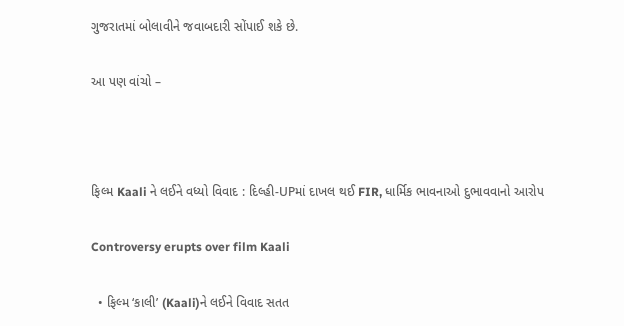ગુજરાતમાં બોલાવીને જવાબદારી સોંપાઈ શકે છે.

આ પણ વાંચો –



ફિલ્મ Kaali ને લઈને વધ્યો વિવાદ : દિલ્હી-UPમાં દાખલ થઈ FIR, ધાર્મિક ભાવનાઓ દુભાવવાનો આરોપ

Controversy erupts over film Kaali

  • ફિલ્મ ‘કાલી’ (Kaali)ને લઈને વિવાદ સતત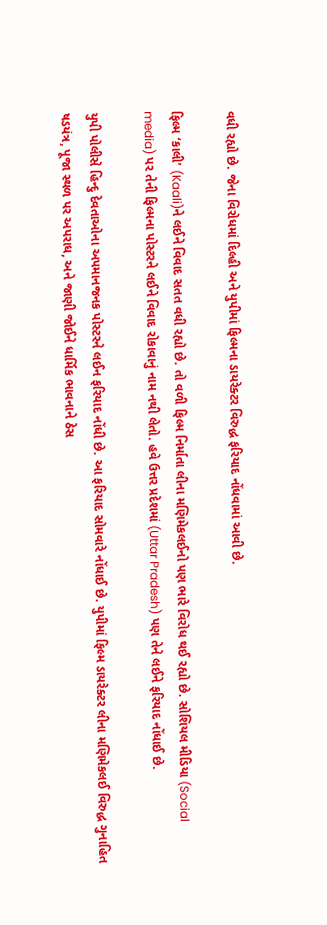વધી રહ્યો છે. જેના વિરોધમાં દિલ્હી અને યુપીમાં ફિલ્મના ડાયરેક્ટર વિરુદ્ધ ફરિયાદ નોંધવામાં આવી છે.

ફિલ્મ ‘કાલી’ (Kaali)ને લઈને વિવાદ સતત વધી રહ્યો છે. તો વળી ફિલ્મ નિર્માતા લીના મણિમેકલઈનો પણ ભારે વિરોધ થઈ રહ્યો છે. સોશિયલ મીડિયા (Social media) પર તેની ફિલ્મના પોસ્ટરને લઈને વિવાદ રોકાવાનું નામ નથી લેતો. હવે ઉત્તર પ્રદેશમાં (Uttar Pradesh) પણ તેને લઈને ફરિયાદ નોંધાઈ છે.

યુપી પોલીસે હિન્દુ દેવતાઓના અપમાનજનક પોસ્ટરને લઈન ફરિયાદ નોંધી છે. આ ફરિયાદ સોમવારે નોંધાઈ છે. યુપીમાં ફિલ્મ ડાયરેક્ટર લીના મણિમેકલઈ વિરુદ્ધ ગુનાહિત ષડયંત્ર, પૂજા સ્થળ પર અપરાધ, અને જાણી જોઈને ધાર્મિક ભાવનાને ઠેસ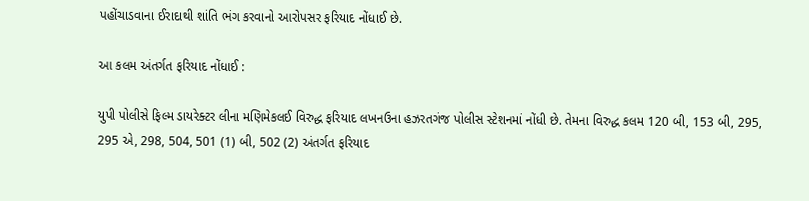પહોંચાડવાના ઈરાદાથી શાંતિ ભંગ કરવાનો આરોપસર ફરિયાદ નોંધાઈ છે.

આ કલમ અંતર્ગત ફરિયાદ નોંધાઈ :

યુપી પોલીસે ફિલ્મ ડાયરેક્ટર લીના મણિમેકલઈ વિરુદ્ધ ફરિયાદ લખનઉના હઝરતગંજ પોલીસ સ્ટેશનમાં નોંધી છે. તેમના વિરુદ્ધ કલમ 120 બી, 153 બી, 295, 295 એ, 298, 504, 501 (1) બી, 502 (2) અંતર્ગત ફરિયાદ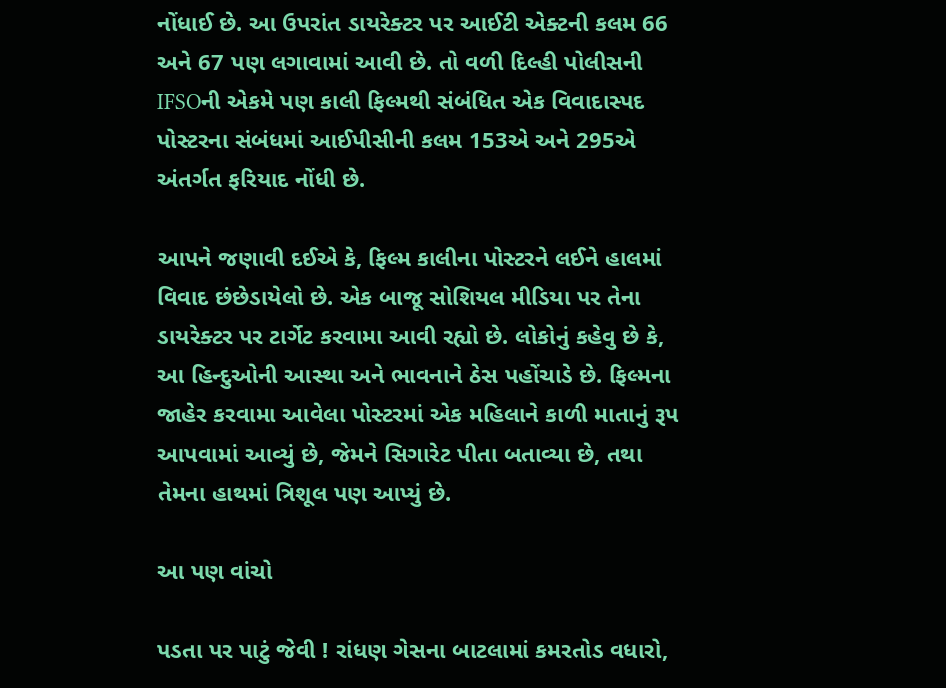નોંધાઈ છે. આ ઉપરાંત ડાયરેક્ટર પર આઈટી એક્ટની કલમ 66 અને 67 પણ લગાવામાં આવી છે. તો વળી દિલ્હી પોલીસની IFSOની એકમે પણ કાલી ફિલ્મથી સંબંધિત એક વિવાદાસ્પદ પોસ્ટરના સંબંધમાં આઈપીસીની કલમ 153એ અને 295એ અંતર્ગત ફરિયાદ નોંધી છે.

આપને જણાવી દઈએ કે, ફિલ્મ કાલીના પોસ્ટરને લઈને હાલમાં વિવાદ છંછેડાયેલો છે. એક બાજૂ સોશિયલ મીડિયા પર તેના ડાયરેક્ટર પર ટાર્ગેટ કરવામા આવી રહ્યો છે. લોકોનું કહેવુ છે કે, આ હિન્દુઓની આસ્થા અને ભાવનાને ઠેસ પહોંચાડે છે. ફિલ્મના જાહેર કરવામા આવેલા પોસ્ટરમાં એક મહિલાને કાળી માતાનું રૂપ આપવામાં આવ્યું છે, જેમને સિગારેટ પીતા બતાવ્યા છે, તથા તેમના હાથમાં ત્રિશૂલ પણ આપ્યું છે.

આ પણ વાંચો

પડતા પર પાટું જેવી ! રાંધણ ગેસના બાટલામાં કમરતોડ વધારો,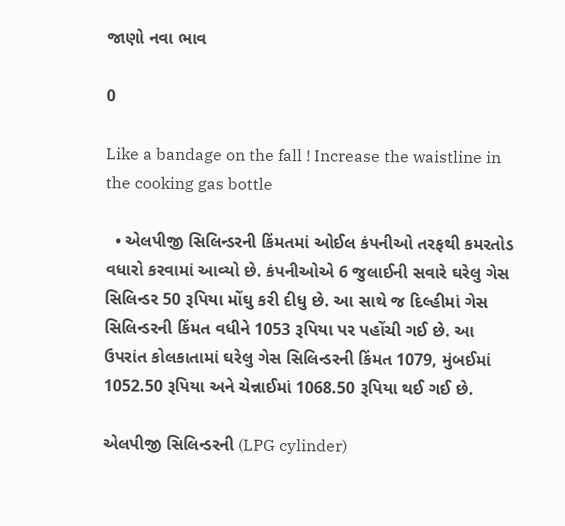જાણો નવા ભાવ

0

Like a bandage on the fall ! Increase the waistline in the cooking gas bottle

  • એલપીજી સિલિન્ડરની કિંમતમાં ઓઈલ કંપનીઓ તરફથી કમરતોડ વધારો કરવામાં આવ્યો છે. કંપનીઓએ 6 જુલાઈની સવારે ઘરેલુ ગેસ સિલિન્ડર 50 રૂપિયા મોંઘુ કરી દીધુ છે. આ સાથે જ દિલ્હીમાં ગેસ સિલિન્ડરની કિંમત વધીને 1053 રૂપિયા પર પહોંચી ગઈ છે. આ ઉપરાંત કોલકાતામાં ઘરેલુ ગેસ સિલિન્ડરની કિંમત 1079, મુંબઈમાં 1052.50 રૂપિયા અને ચેન્નાઈમાં 1068.50 રૂપિયા થઈ ગઈ છે.

એલપીજી સિલિન્ડરની (LPG cylinder)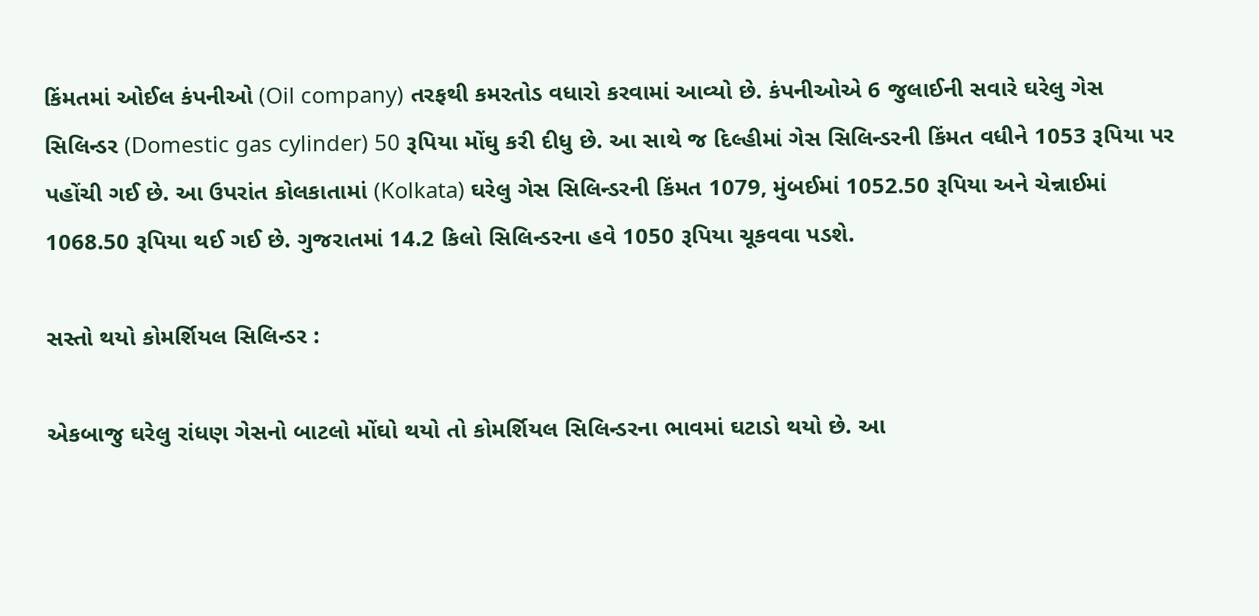કિંમતમાં ઓઈલ કંપનીઓ (Oil company) તરફથી કમરતોડ વધારો કરવામાં આવ્યો છે. કંપનીઓએ 6 જુલાઈની સવારે ઘરેલુ ગેસ સિલિન્ડર (Domestic gas cylinder) 50 રૂપિયા મોંઘુ કરી દીધુ છે. આ સાથે જ દિલ્હીમાં ગેસ સિલિન્ડરની કિંમત વધીને 1053 રૂપિયા પર પહોંચી ગઈ છે. આ ઉપરાંત કોલકાતામાં (Kolkata) ઘરેલુ ગેસ સિલિન્ડરની કિંમત 1079, મુંબઈમાં 1052.50 રૂપિયા અને ચેન્નાઈમાં 1068.50 રૂપિયા થઈ ગઈ છે. ગુજરાતમાં 14.2 કિલો સિલિન્ડરના હવે 1050 રૂપિયા ચૂકવવા પડશે.

સસ્તો થયો કોમર્શિયલ સિલિન્ડર :

એકબાજુ ઘરેલુ રાંધણ ગેસનો બાટલો મોંઘો થયો તો કોમર્શિયલ સિલિન્ડરના ભાવમાં ઘટાડો થયો છે. આ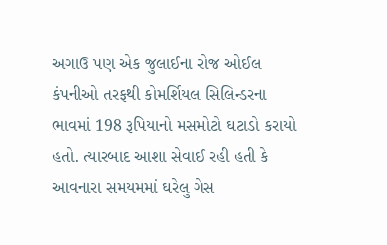અગાઉ પણ એક જુલાઈના રોજ ઓઈલ કંપનીઓ તરફથી કોમર્શિયલ સિલિન્ડરના ભાવમાં 198 રૂપિયાનો મસમોટો ઘટાડો કરાયો હતો. ત્યારબાદ આશા સેવાઈ રહી હતી કે આવનારા સમયમમાં ઘરેલુ ગેસ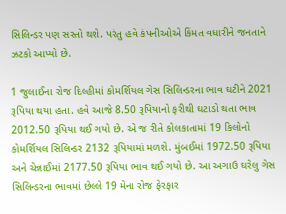સિલિન્ડર પણ સસ્તો થશે. પરંતુ હવે કંપનીઓએ કિંમત વધારીને જનતાને ઝટકો આપ્યો છે.

1 જુલાઈના રોજ દિલ્હીમાં કોમર્શિયલ ગેસ સિલિન્ડરના ભાવ ઘટીને 2021 રૂપિયા થયા હતા. હવે આજે 8.50 રૂપિયાનો ફરીથી ઘટાડો થતા ભાવ 2012.50 રૂપિયા થઈ ગયો છે. એ જ રીતે કોલકાતામાં 19 કિલોનો કોમર્શિયલ સિલિન્ડર 2132 રૂપિયામાં મળશે. મુંબઈમાં 1972.50 રૂપિયા અને ચેન્નાઈમાં 2177.50 રૂપિયા ભાવ થઈ ગયો છે. આ અગાઉ ઘરેલુ ગેસ સિલિન્ડરના ભાવમાં છેલ્લે 19 મેના રોજ ફેરફાર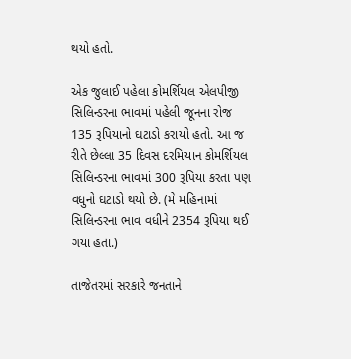થયો હતો.

એક જુલાઈ પહેલા કોમર્શિયલ એલપીજી સિલિન્ડરના ભાવમાં પહેલી જૂનના રોજ 135 રૂપિયાનો ઘટાડો કરાયો હતો. આ જ રીતે છેલ્લા 35 દિવસ દરમિયાન કોમર્શિયલ સિલિન્ડરના ભાવમાં 300 રૂપિયા કરતા પણ વધુનો ઘટાડો થયો છે. (મે મહિનામાં સિલિન્ડરના ભાવ વધીને 2354 રૂપિયા થઈ ગયા હતા.)

તાજેતરમાં સરકારે જનતાને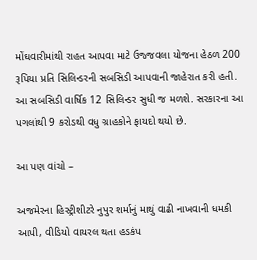મોંઘવારીમાંથી રાહત આપવા માટે ઉજ્જવલા યોજના હેઠળ 200 રૂપિયા પ્રતિ સિલિન્ડરની સબસિડી આપવાની જાહેરાત કરી હતી. આ સબસિડી વાર્ષિક 12 સિલિન્ડર સુધી જ મળશે. સરકારના આ પગલાંથી 9 કરોડથી વધુ ગ્રાહકોને ફાયદો થયો છે.

આ પણ વાંચો –

અજમેરના હિસ્ટ્રીશીટરે નુપુર શર્માનું માથું વાઢી નાખવાની ધમકી આપી, વીડિયો વાયરલ થતા હડકંપ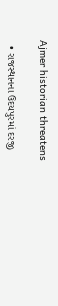Ajmer historian threatens

  • રાજસ્થાનના ઉદયપુરમાં દરજી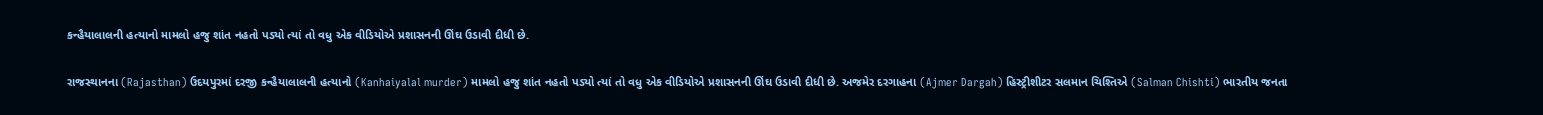કન્હૈયાલાલની હત્યાનો મામલો હજુ શાંત નહતો પડ્યો ત્યાં તો વધુ એક વીડિયોએ પ્રશાસનની ઊંઘ ઉડાવી દીધી છે.

રાજસ્થાનના (Rajasthan) ઉદયપુરમાં દરજી કન્હૈયાલાલની હત્યાનો (Kanhaiyalal murder) મામલો હજુ શાંત નહતો પડ્યો ત્યાં તો વધુ એક વીડિયોએ પ્રશાસનની ઊંઘ ઉડાવી દીધી છે. અજમેર દરગાહના (Ajmer Dargah) હિસ્ટ્રીશીટર સલમાન ચિશ્તિએ (Salman Chishti) ભારતીય જનતા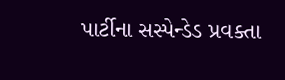પાર્ટીના સસ્પેન્ડેડ પ્રવક્તા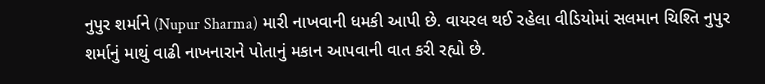નુપુર શર્માને (Nupur Sharma) મારી નાખવાની ધમકી આપી છે. વાયરલ થઈ રહેલા વીડિયોમાં સલમાન ચિશ્તિ નુપુર શર્માનું માથું વાઢી નાખનારાને પોતાનું મકાન આપવાની વાત કરી રહ્યો છે.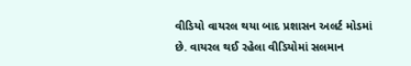વીડિયો વાયરલ થયા બાદ પ્રશાસન અલર્ટ મોડમાં છે. વાયરલ થઈ રહેલા વીડિયોમાં સલમાન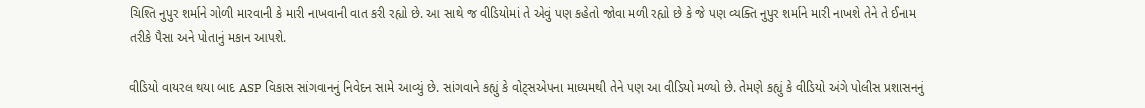ચિશ્તિ નુપુર શર્માને ગોળી મારવાની કે મારી નાખવાની વાત કરી રહ્યો છે. આ સાથે જ વીડિયોમાં તે એવું પણ કહેતો જોવા મળી રહ્યો છે કે જે પણ વ્યક્તિ નુપુર શર્માને મારી નાખશે તેને તે ઈનામ તરીકે પૈસા અને પોતાનું મકાન આપશે.

વીડિયો વાયરલ થયા બાદ ASP વિકાસ સાંગવાનનું નિવેદન સામે આવ્યું છે. સાંગવાને કહ્યું કે વોટ્સએપના માધ્યમથી તેને પણ આ વીડિયો મળ્યો છે. તેમણે કહ્યું કે વીડિયો અંગે પોલીસ પ્રશાસનનું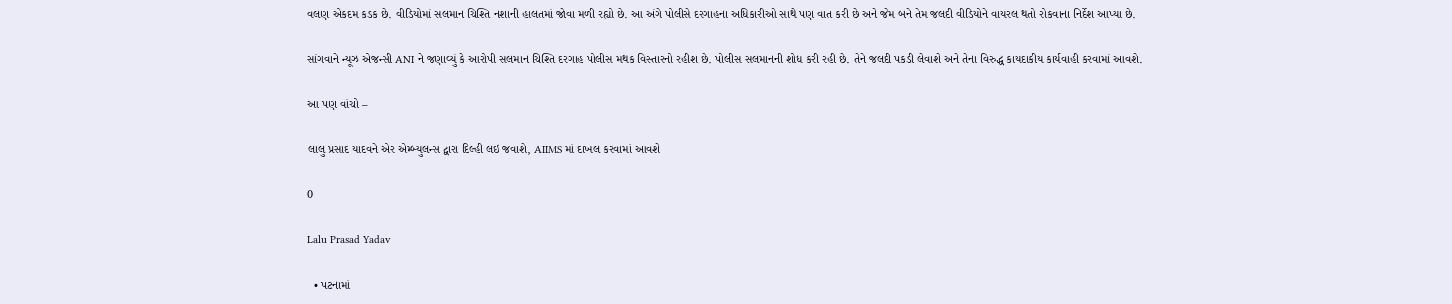વલણ એકદમ કડક છે. વીડિયોમાં સલમાન ચિશ્તિ નશાની હાલતમાં જોવા મળી રહ્યો છે. આ અંગે પોલીસે દરગાહના અધિકારીઓ સાથે પણ વાત કરી છે અને જેમ બને તેમ જલદી વીડિયોને વાયરલ થતો રોકવાના નિર્દેશ આપ્યા છે.

સાંગવાને ન્યૂઝ એજન્સી ANI ને જણાવ્યું કે આરોપી સલમાન ચિશ્તિ દરગાહ પોલીસ મથક વિસ્તારનો રહીશ છે. પોલીસ સલમાનની શોધ કરી રહી છે. તેને જલદી પકડી લેવાશે અને તેના વિરુદ્ધ કાયદાકીય કાર્યવાહી કરવામાં આવશે.

આ પણ વાંચો –

લાલુ પ્રસાદ યાદવને એર એમ્બ્યુલન્સ દ્વારા દિલ્હી લઇ જવાશે, AIIMS માં દાખલ કરવામાં આવશે

0

Lalu Prasad Yadav

  • પટનામાં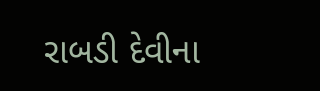રાબડી દેવીના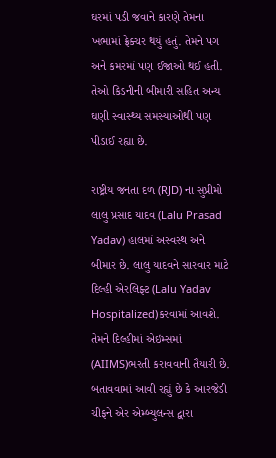ઘરમાં પડી જવાને કારણે તેમના ખભામાં ફ્રેક્ચર થયું હતું. તેમને પગ અને કમરમાં પણ ઈજાઓ થઈ હતી. તેઓ કિડનીની બીમારી સહિત અન્ય ઘણી સ્વાસ્થ્ય સમસ્યાઓથી પણ પીડાઈ રહ્યા છે.

રાષ્ટ્રીય જનતા દળ (RJD) ના સુપ્રીમો લાલુ પ્રસાદ યાદવ (Lalu Prasad Yadav) હાલમાં અસ્વસ્થ અને બીમાર છે. લાલુ યાદવને સારવાર માટે દિલ્હી એરલિફ્ટ (Lalu Yadav Hospitalized)કરવામાં આવશે. તેમને દિલ્હીમાં એઇમ્સમાં (AIIMS)ભરતી કરાવવાની તૈયારી છે. બતાવવામાં આવી રહ્યું છે કે આરજેડી ચીફને એર એમ્બ્યુલન્સ દ્વારા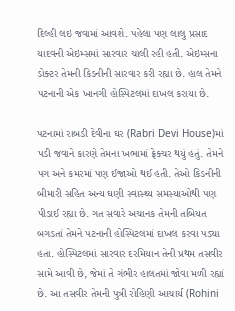દિલ્હી લઇ જવામાં આવશે. પહેલા પણ લાલુ પ્રસાદ યાદવની એઇમ્સમાં સારવાર ચાલી રહી હતી. એઇમ્સના ડોક્ટર તેમની કિડનીની સારવાર કરી રહ્યા છે. હાલ તેમને પટનાની એક ખાનગી હોસ્પિટલમાં દાખલ કરાયા છે.

પટનામાં રાબડી દેવીના ઘર (Rabri Devi House)માં પડી જવાને કારણે તેમના ખભામાં ફ્રેક્ચર થયું હતું. તેમને પગ અને કમરમાં પણ ઈજાઓ થઈ હતી. તેઓ કિડનીની બીમારી સહિત અન્ય ઘણી સ્વાસ્થ્ય સમસ્યાઓથી પણ પીડાઈ રહ્યા છે. ગત સવારે અચાનક તેમની તબિયત બગડતાં તેમને પટનાની હોસ્પિટલમાં દાખલ કરવા પડ્યા હતા. હોસ્પિટલમાં સારવાર દરમિયાન તેની પ્રથમ તસવીર સામે આવી છે, જેમાં તે ગંભીર હાલતમાં જોવા મળી રહ્યાં છે. આ તસવીર તેમની પુત્રી રોહિણી આચાર્ય (Rohini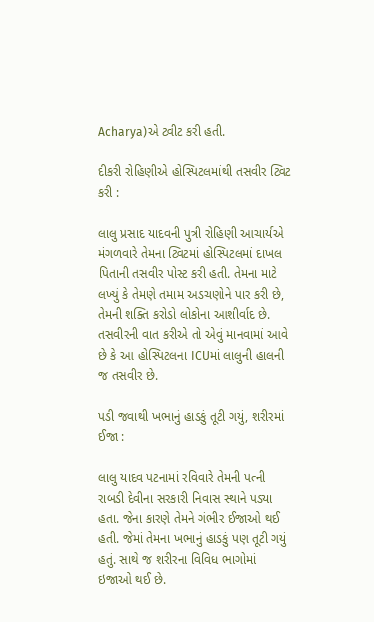Acharya)એ ટ્વીટ કરી હતી.

દીકરી રોહિણીએ હોસ્પિટલમાંથી તસવીર ટ્વિટ કરી :

લાલુ પ્રસાદ યાદવની પુત્રી રોહિણી આચાર્યએ મંગળવારે તેમના ટ્વિટમાં હોસ્પિટલમાં દાખલ પિતાની તસવીર પોસ્ટ કરી હતી. તેમના માટે લખ્યું કે તેમણે તમામ અડચણોને પાર કરી છે, તેમની શક્તિ કરોડો લોકોના આશીર્વાદ છે. તસવીરની વાત કરીએ તો એવું માનવામાં આવે છે કે આ હોસ્પિટલના ICUમાં લાલુની હાલની જ તસવીર છે.

પડી જવાથી ખભાનું હાડકું તૂટી ગયું, શરીરમાં ઈજા :

લાલુ યાદવ પટનામાં રવિવારે તેમની પત્ની રાબડી દેવીના સરકારી નિવાસ સ્થાને પડ્યા હતા. જેના કારણે તેમને ગંભીર ઈજાઓ થઈ હતી. જેમાં તેમના ખભાનું હાડકું પણ તૂટી ગયું હતું. સાથે જ શરીરના વિવિધ ભાગોમાં ઇજાઓ થઈ છે.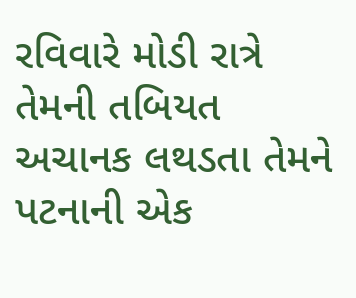રવિવારે મોડી રાત્રે તેમની તબિયત અચાનક લથડતા તેમને પટનાની એક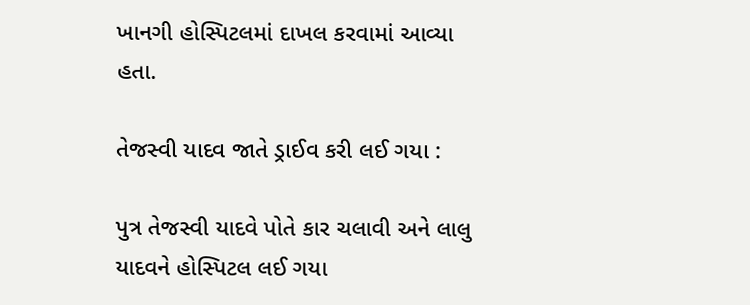ખાનગી હોસ્પિટલમાં દાખલ કરવામાં આવ્યા હતા.

તેજસ્વી યાદવ જાતે ડ્રાઈવ કરી લઈ ગયા :

પુત્ર તેજસ્વી યાદવે પોતે કાર ચલાવી અને લાલુ યાદવને હોસ્પિટલ લઈ ગયા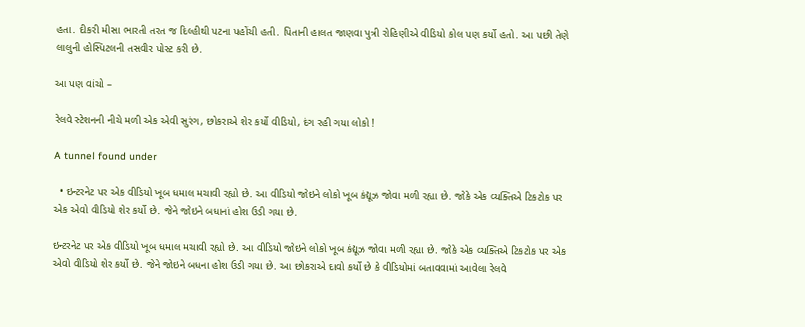હતા. દીકરી મીસા ભારતી તરત જ દિલ્હીથી પટના પહોંચી હતી. પિતાની હાલત જાણવા પુત્રી રોહિણીએ વીડિયો કોલ પણ કર્યો હતો. આ પછી તેણે લાલુની હોસ્પિટલની તસવીર પોસ્ટ કરી છે.

આ પણ વાંચો –

રેલવે સ્ટેશનની નીચે મળી એક એવી સુરંગ, છોકરાએ શેર કર્યો વીડિયો, દંગ રહી ગયા લોકો !

A tunnel found under

  • ઇન્ટરનેટ પર એક વીડિયો ખૂબ ધમાલ મચાવી રહ્યો છે. આ વીડિયો જોઇને લોકો ખૂબ કંદ્યૂઝ જોવા મળી રહ્યા છે. જોકે એક વ્યક્તિએ ટિકટોક પર એક એવો વીડિયો શેર કર્યો છે. જેને જોઇને બધાનાં હોશ ઉડી ગયા છે.

ઇન્ટરનેટ પર એક વીડિયો ખૂબ ધમાલ મચાવી રહ્યો છે. આ વીડિયો જોઇને લોકો ખૂબ કંદ્યૂઝ જોવા મળી રહ્યા છે. જોકે એક વ્યક્તિએ ટિકટોક પર એક એવો વીડિયો શેર કર્યો છે. જેને જોઇને બધના હોશ ઉડી ગયા છે. આ છોકરાએ દાવો કર્યો છે કે વીડિયોમાં બતાવવામાં આવેલા રેલવે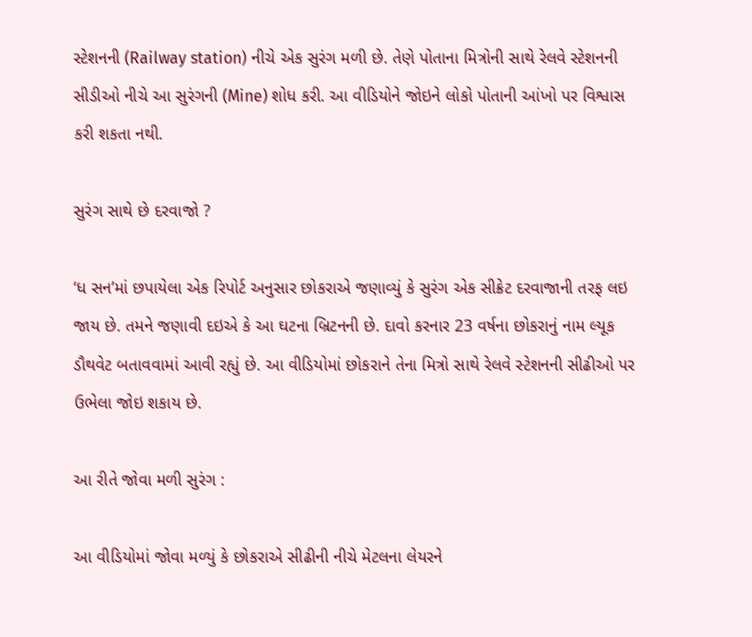સ્ટેશનની (Railway station) નીચે એક સુરંગ મળી છે. તેણે પોતાના મિત્રોની સાથે રેલવે સ્ટેશનની સીડીઓ નીચે આ સુરંગની (Mine) શોધ કરી. આ વીડિયોને જોઇને લોકો પોતાની આંખો પર વિશ્વાસ કરી શકતા નથી.

સુરંગ સાથે છે દરવાજો ?

‘ધ સન’માં છપાયેલા એક રિપોર્ટ અનુસાર છોકરાએ જણાવ્યું કે સુરંગ એક સીક્રેટ દરવાજાની તરફ લઇ જાય છે. તમને જણાવી દઇએ કે આ ઘટના બ્રિટનની છે. દાવો કરનાર 23 વર્ષના છોકરાનું નામ લ્યૂક ડૌથવેટ બતાવવામાં આવી રહ્યું છે. આ વીડિયોમાં છોકરાને તેના મિત્રો સાથે રેલવે સ્ટેશનની સીઢીઓ પર ઉભેલા જોઇ શકાય છે.

આ રીતે જોવા મળી સુરંગ :

આ વીડિયોમાં જોવા મળ્યું કે છોકરાએ સીઢીની નીચે મેટલના લેયરને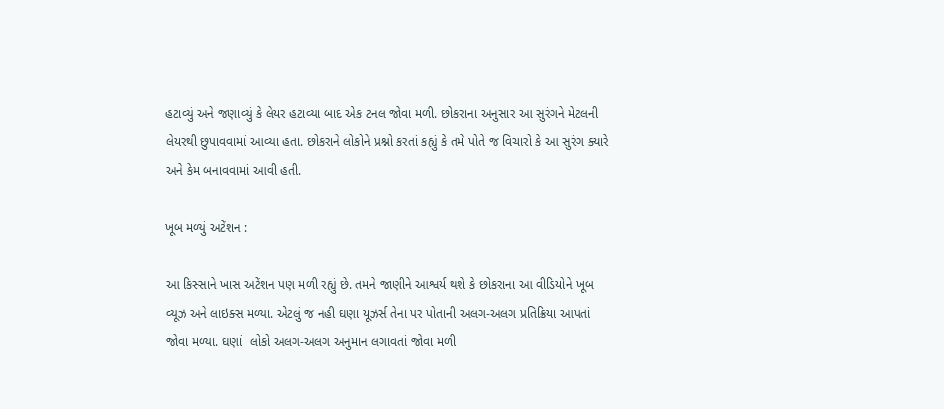હટાવ્યું અને જણાવ્યું કે લેયર હટાવ્યા બાદ એક ટનલ જોવા મળી. છોકરાના અનુસાર આ સુરંગને મેટલની લેયરથી છુપાવવામાં આવ્યા હતા. છોકરાને લોકોને પ્રશ્નો કરતાં કહ્યું કે તમે પોતે જ વિચારો કે આ સુરંગ ક્યારે અને કેમ બનાવવામાં આવી હતી.

ખૂબ મળ્યું અટેંશન :

આ કિસ્સાને ખાસ અટેંશન પણ મળી રહ્યું છે. તમને જાણીને આશ્વર્ય થશે કે છોકરાના આ વીડિયોને ખૂબ વ્યૂઝ અને લાઇક્સ મળ્યા. એટલું જ નહી ઘણા યૂઝર્સ તેના પર પોતાની અલગ-અલગ પ્રતિક્રિયા આપતાં જોવા મળ્યા. ઘણાં  લોકો અલગ-અલગ અનુમાન લગાવતાં જોવા મળી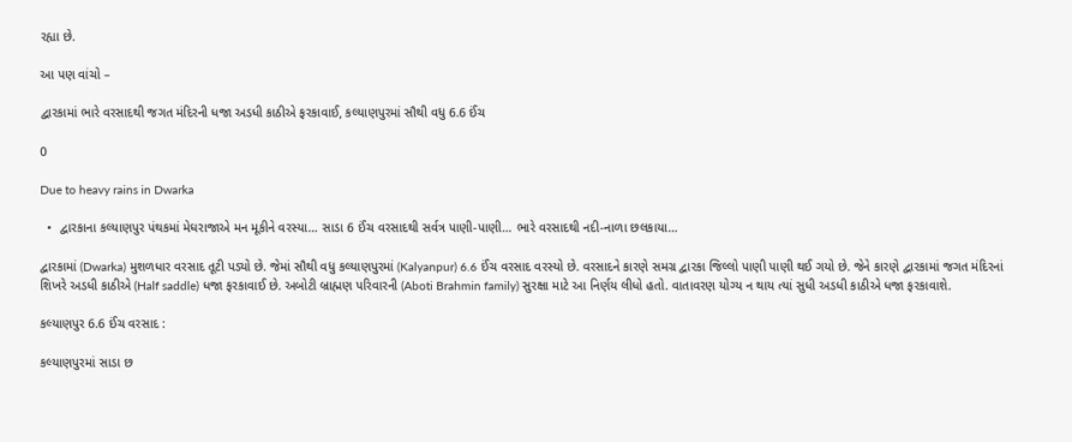રહ્યા છે.

આ પણ વાંચો –

દ્વારકામાં ભારે વરસાદથી જગત મંદિરની ધજા અડધી કાઠીએ ફરકાવાઈ, કલ્યાણપુરમાં સૌથી વધુ 6.6 ઈંચ

0

Due to heavy rains in Dwarka

  •  દ્વારકાના કલ્યાણપુર પંથકમાં મેઘરાજાએ મન મૂકીને વરસ્યા… સાડા 6 ઈંચ વરસાદથી સર્વત્ર પાણી-પાણી… ભારે વરસાદથી નદી-નાળા છલકાયા…

દ્વારકામાં (Dwarka) મુશળધાર વરસાદ તૂટી પડ્યો છે. જેમાં સૌથી વધુ કલ્યાણપુરમાં (Kalyanpur) 6.6 ઈંચ વરસાદ વરસ્યો છે. વરસાદને કારણે સમગ્ર દ્વારકા જિલ્લો પાણી પાણી થઈ ગયો છે. જેને કારણે દ્વારકામાં જગત મંદિરનાં શિખરે અડધી કાઠીએ (Half saddle) ધજા ફરકાવાઈ છે. અબોટી બ્રાહ્મણ પરિવારની (Aboti Brahmin family) સુરક્ષા માટે આ નિર્ણય લીધો હતો. વાતાવરણ યોગ્ય ન થાય ત્યાં સુધી અડધી કાઠીએ ધજા ફરકાવાશે.

કલ્યાણપુર 6.6 ઈંચ વરસાદ :

કલ્યાણપુરમાં સાડા છ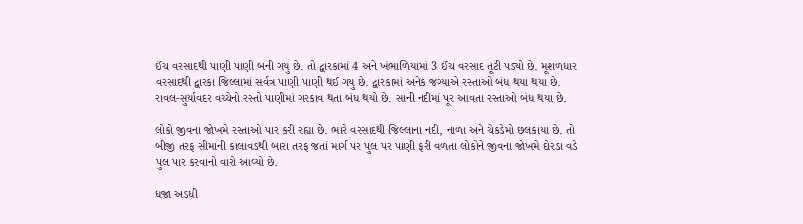ઈંચ વરસાદથી પાણી પાણી બની ગયુ છે. તો દ્વારકામાં 4 અને ખંભાળિયામાં 3 ઈંચ વરસાદ તૂટી પડ્યો છે. મૂશળધાર વરસાદથી દ્વારકા જિલ્લામાં સર્વત્ર પાણી પાણી થઈ ગયુ છે. દ્વારકામાં અનેક જગ્યાએ રસ્તાઓ બંધ થયા થયા છે. રાવલ-સુર્યાવદર વચ્ચેનો રસ્તો પાણીમાં ગરકાવ થતા બંધ થયો છે. સાની નદીમાં પૂર આવતા રસ્તાઓ બંધ થયા છે.

લોકો જીવના જોખમે રસ્તાઓ પાર કરી રહ્યા છે. ભારે વરસાદથી જિલ્લાના નદી, નાળા અને ચેકડેમો છલકાયા છે. તો બીજી તરફ સીમાની કાલાવડથી બારા તરફ જતાં માર્ગ પર પુલ પર પાણી ફરી વળતા લોકોને જીવના જોખમે દોરડા વડે પુલ પાર કરવાનો વારો આવ્યો છે.

ધજા અડધી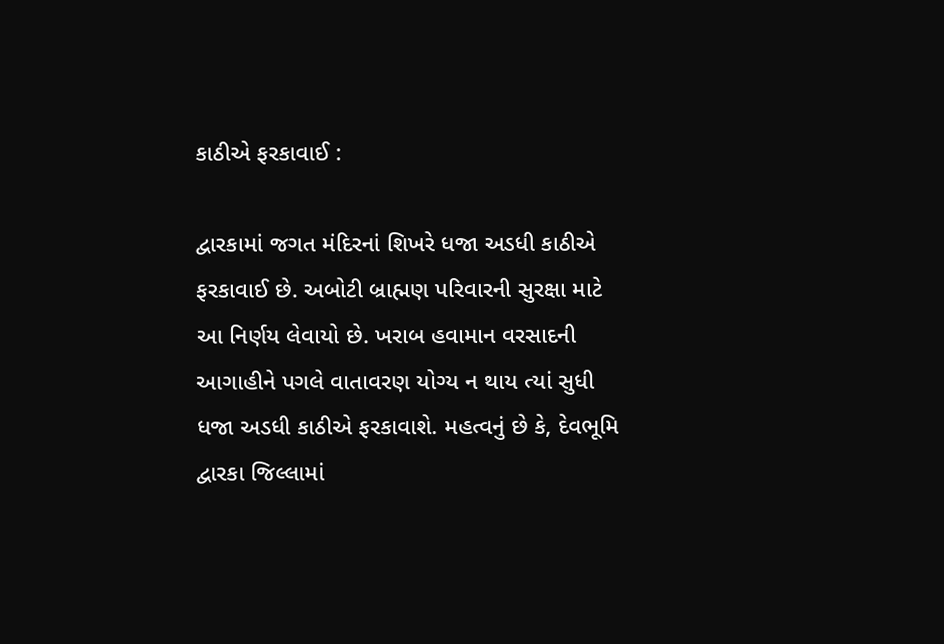કાઠીએ ફરકાવાઈ :

દ્વારકામાં જગત મંદિરનાં શિખરે ધજા અડધી કાઠીએ ફરકાવાઈ છે. અબોટી બ્રાહ્મણ પરિવારની સુરક્ષા માટે આ નિર્ણય લેવાયો છે. ખરાબ હવામાન વરસાદની આગાહીને પગલે વાતાવરણ યોગ્ય ન થાય ત્યાં સુધી ધજા અડધી કાઠીએ ફરકાવાશે. મહત્વનું છે કે, દેવભૂમિ દ્વારકા જિલ્લામાં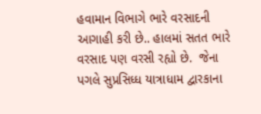હવામાન વિભાગે ભારે વરસાદની આગાહી કરી છે.. હાલમાં સતત ભારે વરસાદ પણ વરસી રહ્યો છે.  જેના પગલે સુપ્રસિધ્ધ યાત્રાધામ દ્વારકાના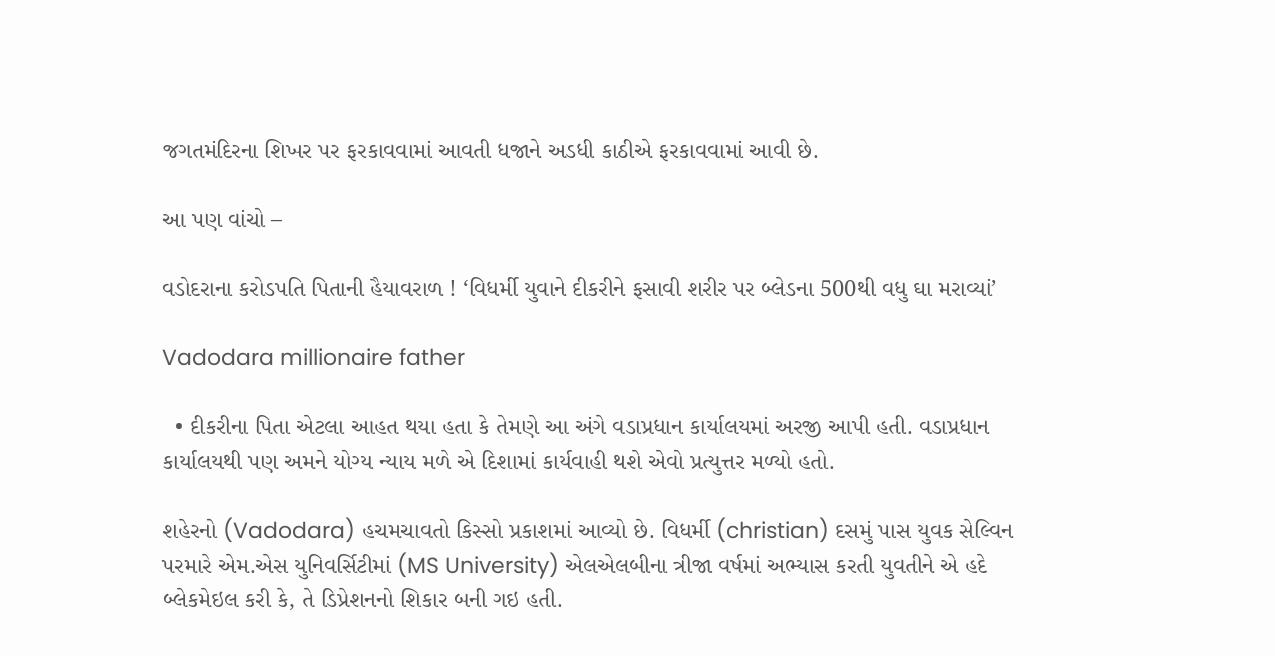જગતમંદિરના શિખર પર ફરકાવવામાં આવતી ધજાને અડધી કાઠીએ ફરકાવવામાં આવી છે.

આ પણ વાંચો –

વડોદરાના કરોડપતિ પિતાની હૈયાવરાળ ! ‘વિધર્મી યુવાને દીકરીને ફસાવી શરીર પર બ્લેડના 500થી વધુ ઘા મરાવ્યાં’

Vadodara millionaire father

  • દીકરીના પિતા એટલા આહત થયા હતા કે તેમણે આ અંગે વડાપ્રધાન કાર્યાલયમાં અરજી આપી હતી. વડાપ્રધાન કાર્યાલયથી પણ અમને યોગ્ય ન્યાય મળે એ દિશામાં કાર્યવાહી થશે એવો પ્રત્યુત્તર મળ્યો હતો.

શહેરનો (Vadodara) હચમચાવતો કિસ્સો પ્રકાશમાં આવ્યો છે. વિધર્મી (christian) દસમું પાસ યુવક સેલ્વિન પરમારે એમ.એસ યુનિવર્સિટીમાં (MS University) એલએલબીના ત્રીજા વર્ષમાં અભ્યાસ કરતી યુવતીને એ હદે બ્લેકમેઇલ કરી કે, તે ડિપ્રેશનનો શિકાર બની ગઇ હતી.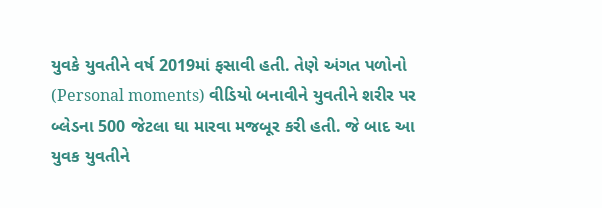યુવકે યુવતીને વર્ષ 2019માં ફસાવી હતી. તેણે અંગત પળોનો (Personal moments) વીડિયો બનાવીને યુવતીને શરીર પર બ્લેડના 500 જેટલા ઘા મારવા મજબૂર કરી હતી. જે બાદ આ યુવક યુવતીને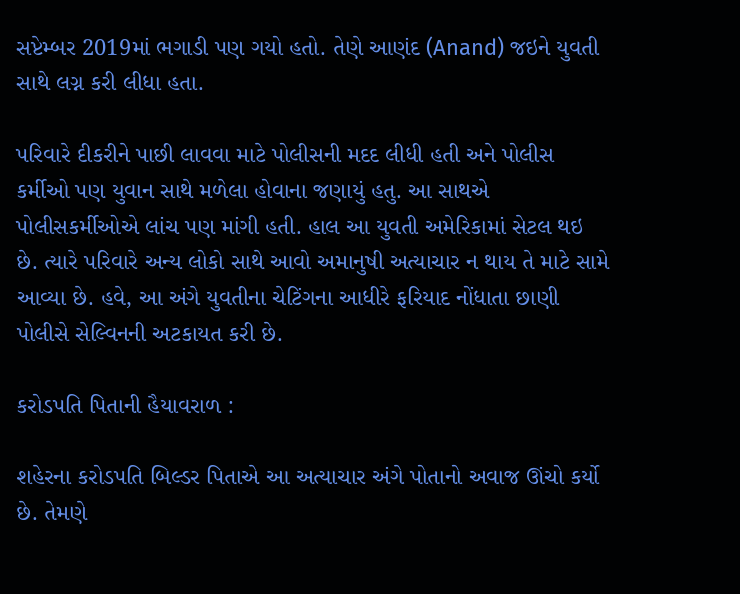સપ્ટેમ્બર 2019માં ભગાડી પણ ગયો હતો. તેણે આણંદ (Anand) જઇને યુવતી સાથે લગ્ન કરી લીધા હતા.

પરિવારે દીકરીને પાછી લાવવા માટે પોલીસની મદદ લીધી હતી અને પોલીસ કર્મીઓ પણ યુવાન સાથે મળેલા હોવાના જણાયું હતુ. આ સાથએ પોલીસકર્મીઓએ લાંચ પણ માંગી હતી. હાલ આ યુવતી અમેરિકામાં સેટલ થઇ છે. ત્યારે પરિવારે અન્ય લોકો સાથે આવો અમાનુષી અત્યાચાર ન થાય તે માટે સામે આવ્યા છે. હવે, આ અંગે યુવતીના ચેટિંગના આધીરે ફરિયાદ નોંધાતા છાણી પોલીસે સેલ્વિનની અટકાયત કરી છે.

કરોડપતિ પિતાની હૈયાવરાળ :

શહેરના કરોડપતિ બિલ્ડર પિતાએ આ અત્યાચાર અંગે પોતાનો અવાજ ઊંચો કર્યો છે. તેમણે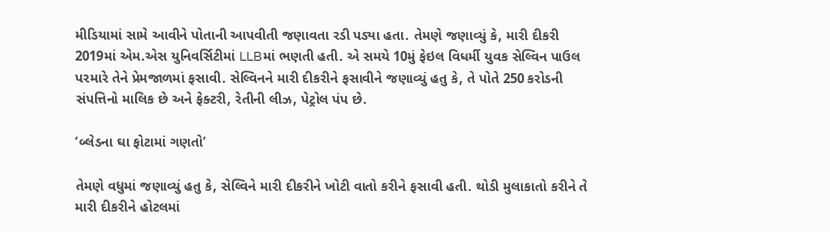મીડિયામાં સામે આવીને પોતાની આપવીતી જણાવતા રડી પડ્યા હતા. તેમણે જણાવ્યું કે, મારી દીકરી 2019માં એમ.એસ યુનિવર્સિટીમાં LLBમાં ભણતી હતી. એ સમયે 10મું ફેઇલ વિધર્મી યુવક સેલ્વિન પાઉલ પરમારે તેને પ્રેમજાળમાં ફસાવી. સેલ્વિનને મારી દીકરીને ફસાવીને જણાવ્યું હતુ કે, તે પોતે 250 કરોડની સંપત્તિનો માલિક છે અને ફેક્ટરી, રેતીની લીઝ, પેટ્રોલ પંપ છે.

‘બ્લેડના ઘા ફોટામાં ગણતો’

તેમણે વધુમાં જણાવ્યું હતુ કે, સેલ્વિને મારી દીકરીને ખોટી વાતો કરીને ફસાવી હતી. થોડી મુલાકાતો કરીને તે મારી દીકરીને હોટલમાં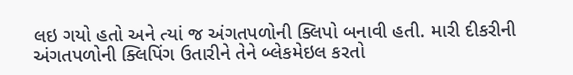લઇ ગયો હતો અને ત્યાં જ અંગતપળોની ક્લિપો બનાવી હતી. મારી દીકરીની અંગતપળોની ક્લિપિંગ ઉતારીને તેને બ્લેકમેઇલ કરતો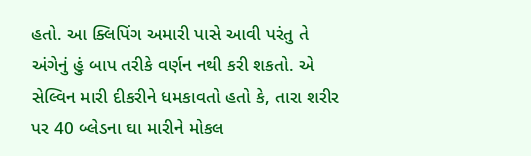હતો. આ ક્લિપિંગ અમારી પાસે આવી પરંતુ તે અંગેનું હું બાપ તરીકે વર્ણન નથી કરી શકતો. એ સેલ્વિન મારી દીકરીને ધમકાવતો હતો કે, તારા શરીર પર 40 બ્લેડના ઘા મારીને મોકલ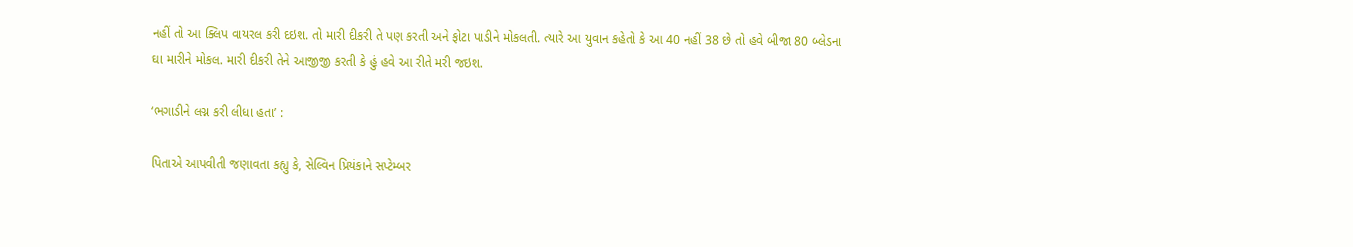નહીં તો આ ક્લિપ વાયરલ કરી દઇશ. તો મારી દીકરી તે પણ કરતી અને ફોટા પાડીને મોકલતી. ત્યારે આ યુવાન કહેતો કે આ 40 નહીં 38 છે તો હવે બીજા 80 બ્લેડના ઘા મારીને મોકલ. મારી દીકરી તેને આજીજી કરતી કે હું હવે આ રીતે મરી જઇશ.

‘ભગાડીને લગ્ન કરી લીધા હતા’ :

પિતાએ આપવીતી જણાવતા કહ્યુ કે, સેલ્વિન પ્રિયંકાને સપ્ટેમ્બર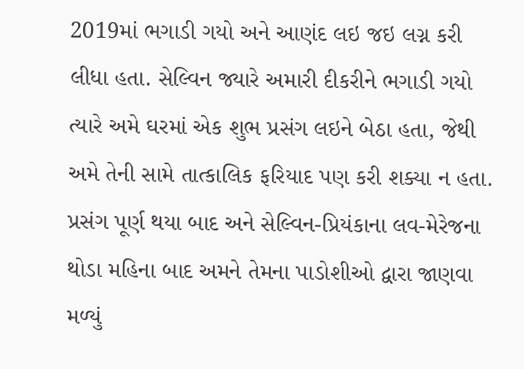2019માં ભગાડી ગયો અને આણંદ લઇ જઇ લગ્ન કરી લીધા હતા. સેલ્વિન જ્યારે અમારી દીકરીને ભગાડી ગયો ત્યારે અમે ઘરમાં એક શુભ પ્રસંગ લઇને બેઠા હતા, જેથી અમે તેની સામે તાત્કાલિક ફરિયાદ પણ કરી શક્યા ન હતા. પ્રસંગ પૂર્ણ થયા બાદ અને સેલ્વિન-પ્રિયંકાના લવ-મેરેજના થોડા મહિના બાદ અમને તેમના પાડોશીઓ દ્વારા જાણવા મળ્યું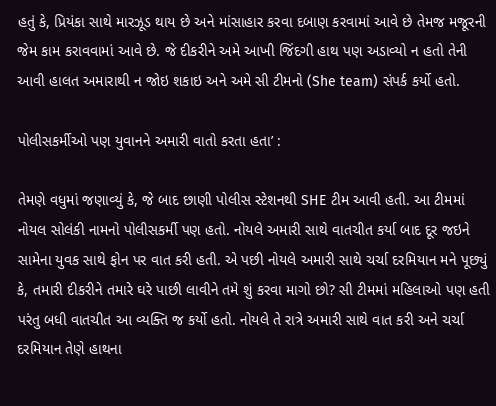હતું કે, પ્રિયંકા સાથે મારઝૂડ થાય છે અને માંસાહાર કરવા દબાણ કરવામાં આવે છે તેમજ મજૂરની જેમ કામ કરાવવામાં આવે છે. જે દીકરીને અમે આખી જિંદગી હાથ પણ અડાવ્યો ન હતો તેની આવી હાલત અમારાથી ન જોઇ શકાઇ અને અમે સી ટીમનો (She team) સંપર્ક કર્યો હતો.

પોલીસકર્મીઓ પણ યુવાનને અમારી વાતો કરતા હતા’ :

તેમણે વધુમાં જણાવ્યું કે, જે બાદ છાણી પોલીસ સ્ટેશનથી SHE ટીમ આવી હતી. આ ટીમમાં નોયલ સોલંકી નામનો પોલીસકર્મી પણ હતો. નોયલે અમારી સાથે વાતચીત કર્યા બાદ દૂર જઇને સામેના યુવક સાથે ફોન પર વાત કરી હતી. એ પછી નોયલે અમારી સાથે ચર્ચા દરમિયાન મને પૂછ્યું કે, તમારી દીકરીને તમારે ઘરે પાછી લાવીને તમે શું કરવા માગો છો? સી ટીમમાં મહિલાઓ પણ હતી પરંતુ બધી વાતચીત આ વ્યક્તિ જ કર્યો હતો. નોયલે તે રાત્રે અમારી સાથે વાત કરી અને ચર્ચા દરમિયાન તેણે હાથના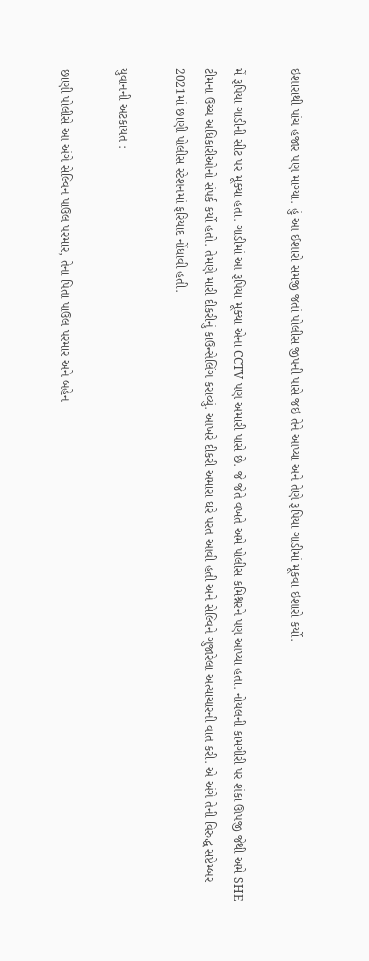ઇશારાથી પાંચ હજાર પણ માગ્યા. હું આ ઈશારો સમજી જતાં પોલીસ જીપની પાસે જઇ તેને આપ્યા અને તેણે રૂપિયા ગાડીમાં મૂકવા ઇશારો કર્યો.

મેં રૂપિયા ગાડીની સીટ પર મૂક્યા હતા. ગાડીમાં આ રૂપિયા મૂક્યા એના CCTV પણ અમારી પાસે છે. જે જેતે વખતે અમે પોલીસ કમિશ્નરને પણ આપ્યા હતા. નોયલની કામગીરી પર શંકા ઊપજી જેથી અમે SHE ટીમના ઉચ્ચ અધિકારીઓનો સંપર્ક કર્યો હતો. તેમણે મારી દીકરીનું કાઉન્સેલિંગ કરાવ્યું. આખરે દીકરી અમારા ઘરે પરત આવી હતી અને સેલ્વિને ગુજારેલા અત્યાચારની વાત કરી. એ અંગે તેની વિરુદ્ધ સપ્ટેમ્બર 2021માં છાણી પોલીસ સ્ટેશનમાં ફરિયાદ નોંધાવી હતી.

યુવાનની અટકાયત :

છાણી પોલીસે આ અંગે સેલ્વિન પાઉલ પરમાર, તેના પિતા પાઉલ પરમાર અને બહેન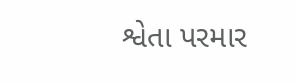શ્વેતા પરમાર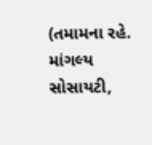(તમામના રહે. માંગલ્ય સોસાયટી,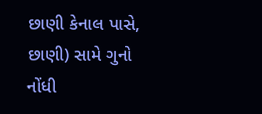છાણી કેનાલ પાસે, છાણી) સામે ગુનો નોંધી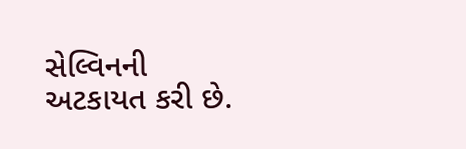સેલ્વિનની અટકાયત કરી છે.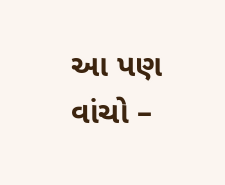આ પણ વાંચો –